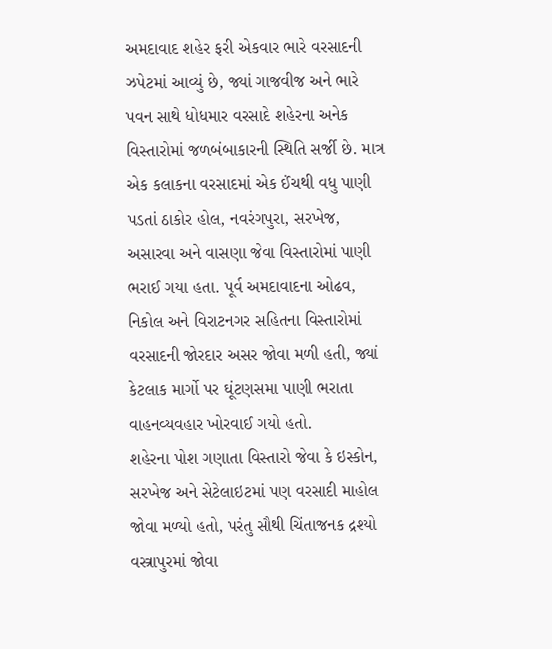અમદાવાદ શહેર ફરી એકવાર ભારે વરસાદની ઝપેટમાં આવ્યું છે, જ્યાં ગાજવીજ અને ભારે પવન સાથે ધોધમાર વરસાદે શહેરના અનેક વિસ્તારોમાં જળબંબાકારની સ્થિતિ સર્જી છે. માત્ર એક કલાકના વરસાદમાં એક ઈંચથી વધુ પાણી પડતાં ઠાકોર હોલ, નવરંગપુરા, સરખેજ, અસારવા અને વાસણા જેવા વિસ્તારોમાં પાણી ભરાઈ ગયા હતા. પૂર્વ અમદાવાદના ઓઢવ, નિકોલ અને વિરાટનગર સહિતના વિસ્તારોમાં વરસાદની જોરદાર અસર જોવા મળી હતી, જ્યાં કેટલાક માર્ગો પર ઘૂંટણસમા પાણી ભરાતા વાહનવ્યવહાર ખોરવાઈ ગયો હતો.
શહેરના પોશ ગણાતા વિસ્તારો જેવા કે ઇસ્કોન, સરખેજ અને સેટેલાઇટમાં પણ વરસાદી માહોલ જોવા મળ્યો હતો, પરંતુ સૌથી ચિંતાજનક દ્રશ્યો વસ્ત્રાપુરમાં જોવા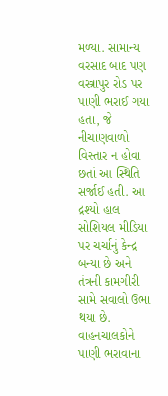મળ્યા. સામાન્ય વરસાદ બાદ પણ વસ્ત્રાપુર રોડ પર પાણી ભરાઈ ગયા હતા, જે નીચાણવાળો વિસ્તાર ન હોવા છતાં આ સ્થિતિ સર્જાઈ હતી. આ દ્રશ્યો હાલ સોશિયલ મીડિયા પર ચર્ચાનું કેન્દ્ર બન્યા છે અને તંત્રની કામગીરી સામે સવાલો ઉભા થયા છે. વાહનચાલકોને પાણી ભરાવાના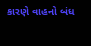કારણે વાહનો બંધ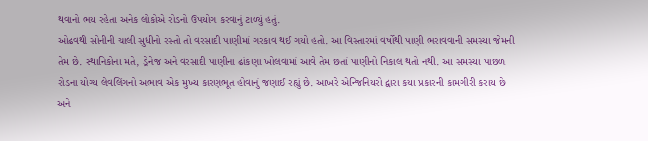થવાનો ભય રહેતા અનેક લોકોએ રોડનો ઉપયોગ કરવાનું ટાળ્યું હતું.
ઓઢવથી સોનીની ચાલી સુધીનો રસ્તો તો વરસાદી પાણીમાં ગરકાવ થઈ ગયો હતો. આ વિસ્તારમાં વર્ષોથી પાણી ભરાવવાની સમસ્યા જેમની તેમ છે. સ્થાનિકોના મતે, ડ્રેનેજ અને વરસાદી પાણીના ઢાંકણા ખોલવામાં આવે તેમ છતાં પાણીનો નિકાલ થતો નથી. આ સમસ્યા પાછળ રોડના યોગ્ય લેવલિંગનો અભાવ એક મુખ્ય કારણભૂત હોવાનું જણાઈ રહ્યું છે. આખરે એન્જિનિયરો દ્વારા કયા પ્રકારની કામગીરી કરાય છે અને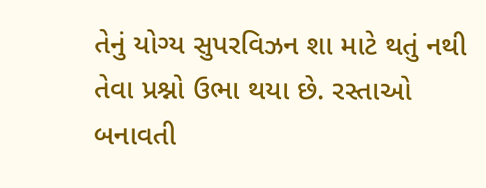તેનું યોગ્ય સુપરવિઝન શા માટે થતું નથી તેવા પ્રશ્નો ઉભા થયા છે. રસ્તાઓ બનાવતી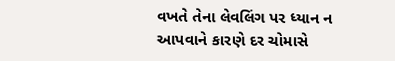વખતે તેના લેવલિંગ પર ધ્યાન ન આપવાને કારણે દર ચોમાસે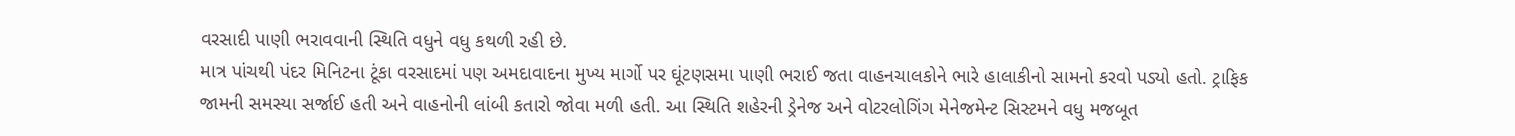વરસાદી પાણી ભરાવવાની સ્થિતિ વધુને વધુ કથળી રહી છે.
માત્ર પાંચથી પંદર મિનિટના ટૂંકા વરસાદમાં પણ અમદાવાદના મુખ્ય માર્ગો પર ઘૂંટણસમા પાણી ભરાઈ જતા વાહનચાલકોને ભારે હાલાકીનો સામનો કરવો પડ્યો હતો. ટ્રાફિક જામની સમસ્યા સર્જાઈ હતી અને વાહનોની લાંબી કતારો જોવા મળી હતી. આ સ્થિતિ શહેરની ડ્રેનેજ અને વોટરલોગિંગ મેનેજમેન્ટ સિસ્ટમને વધુ મજબૂત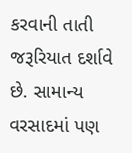કરવાની તાતી જરૂરિયાત દર્શાવે છે. સામાન્ય વરસાદમાં પણ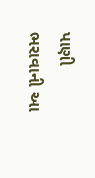પાણી ભરાવાની આ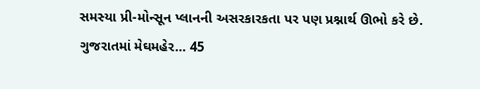સમસ્યા પ્રી-મોન્સૂન પ્લાનની અસરકારકતા પર પણ પ્રશ્નાર્થ ઊભો કરે છે.
ગુજરાતમાં મેઘમહેર… 45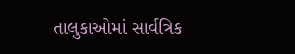તાલુકાઓમાં સાર્વત્રિક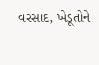વરસાદ, ખેડૂતોને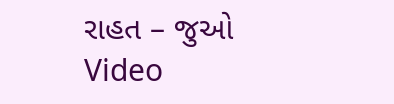રાહત – જુઓ Video